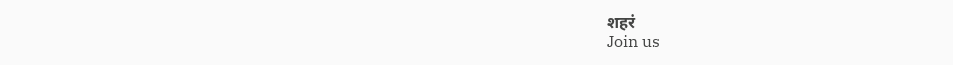शहरं
Join us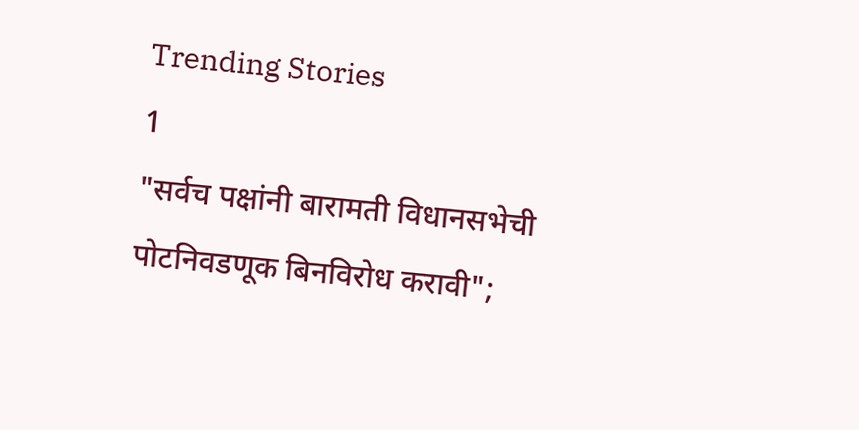Trending Stories
1
"सर्वच पक्षांनी बारामती विधानसभेची पोटनिवडणूक बिनविरोध करावी";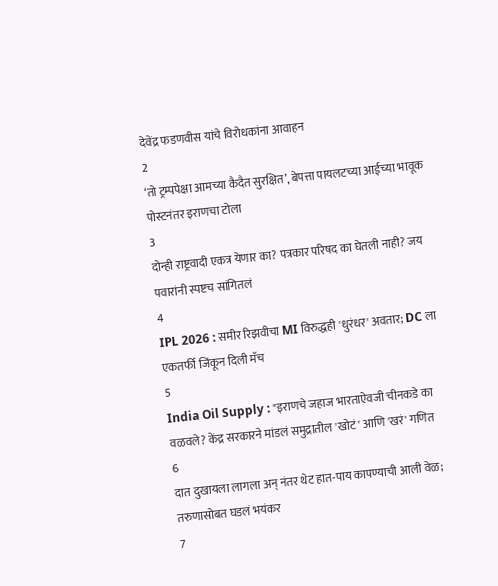देवेंद्र फडणवीस यांचे विरोधकांना आवाहन
2
‘तो ट्रम्पपेक्षा आमच्या कैदैत सुरक्षित’, बेपत्ता पायलटच्या आईच्या भावूक पोस्टनंतर इराणचा टोला
3
दोन्ही राष्ट्रवादी एकत्र येणार का? पत्रकार परिषद का घेतली नाही? जय पवारांनी स्पष्टच सांगितलं
4
IPL 2026 : समीर रिझवीचा MI विरुद्धही 'धुरंधर' अवतार; DC ला एकतर्फी जिंकून दिली मॅच
5
India Oil Supply : "इराणचे जहाज भारताऐवजी चीनकडे का वळवले? केंद्र सरकारने मांडलं समुद्रातील 'खोटं' आणि 'खरं' गणित
6
दात दुखायला लागला अन् नंतर थेट हात-पाय कापण्याची आली वेळ; तरुणासोबत घडलं भयंकर
7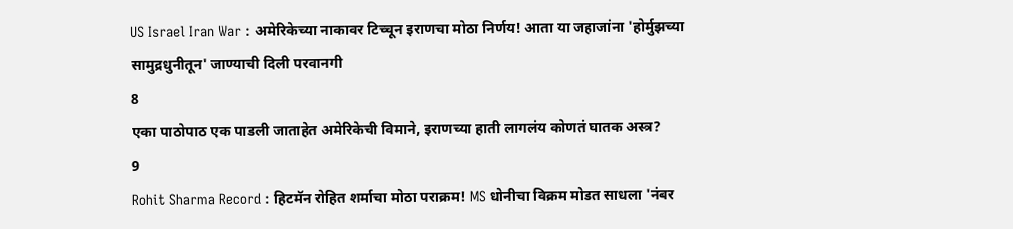US Israel Iran War : अमेरिकेच्या नाकावर टिच्चून इराणचा मोठा निर्णय! आता या जहाजांना 'होर्मुझच्या सामुद्रधुनीतून' जाण्याची दिली परवानगी
8
एका पाठोपाठ एक पाडली जाताहेत अमेरिकेची विमाने, इराणच्या हाती लागलंय कोणतं घातक अस्त्र?
9
Rohit Sharma Record : हिटमॅन रोहित शर्माचा मोठा पराक्रम! MS धोनीचा विक्रम मोडत साधला 'नंबर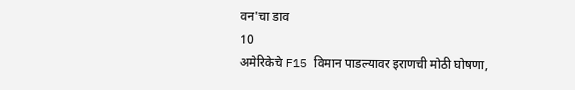वन'चा डाव
10
अमेरिकेचे F15 विमान पाडल्यावर इराणची मोठी घोषणा,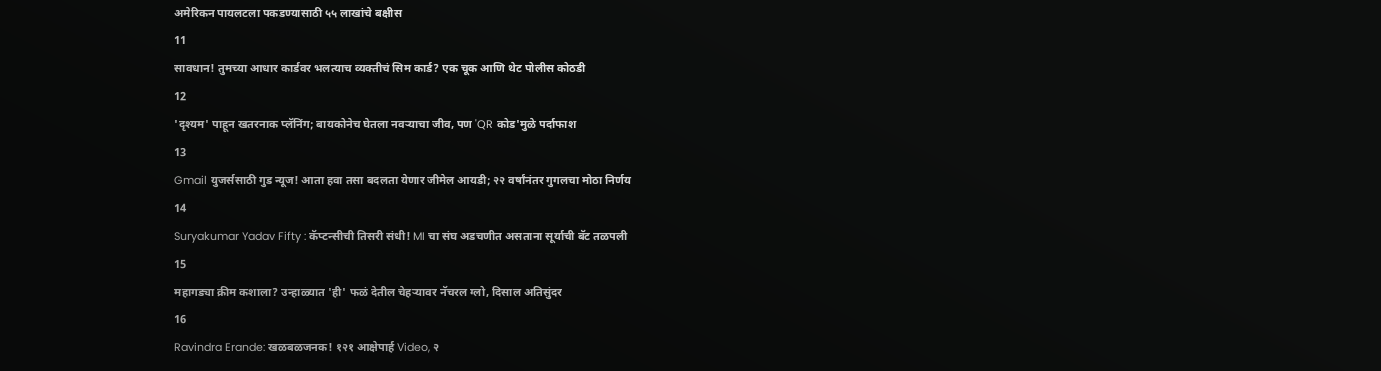अमेरिकन पायलटला पकडण्यासाठी ५५ लाखांचे बक्षीस
11
सावधान! तुमच्या आधार कार्डवर भलत्याच व्यक्तीचं सिम कार्ड? एक चूक आणि थेट पोलीस कोठडी
12
'दृश्यम' पाहून खतरनाक प्लॅनिंग; बायकोनेच घेतला नवऱ्याचा जीव, पण 'QR कोड'मुळे पर्दाफाश
13
Gmail युजर्ससाठी गुड न्यूज! आता हवा तसा बदलता येणार जीमेल आयडी; २२ वर्षांनंतर गुगलचा मोठा निर्णय
14
Suryakumar Yadav Fifty : कॅप्टन्सीची तिसरी संधी! MI चा संघ अडचणीत असताना सूर्याची बॅट तळपली
15
महागड्या क्रीम कशाला? उन्हाळ्यात 'ही' फळं देतील चेहऱ्यावर नॅचरल ग्लो, दिसाल अतिसुंदर
16
Ravindra Erande: खळबळजनक! १२१ आक्षेपार्ह Video, २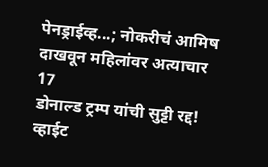पेनड्राईव्ह...; नोकरीचं आमिष दाखवून महिलांवर अत्याचार
17
डोनाल्ड ट्रम्प यांची सुट्टी रद्द! व्हाईट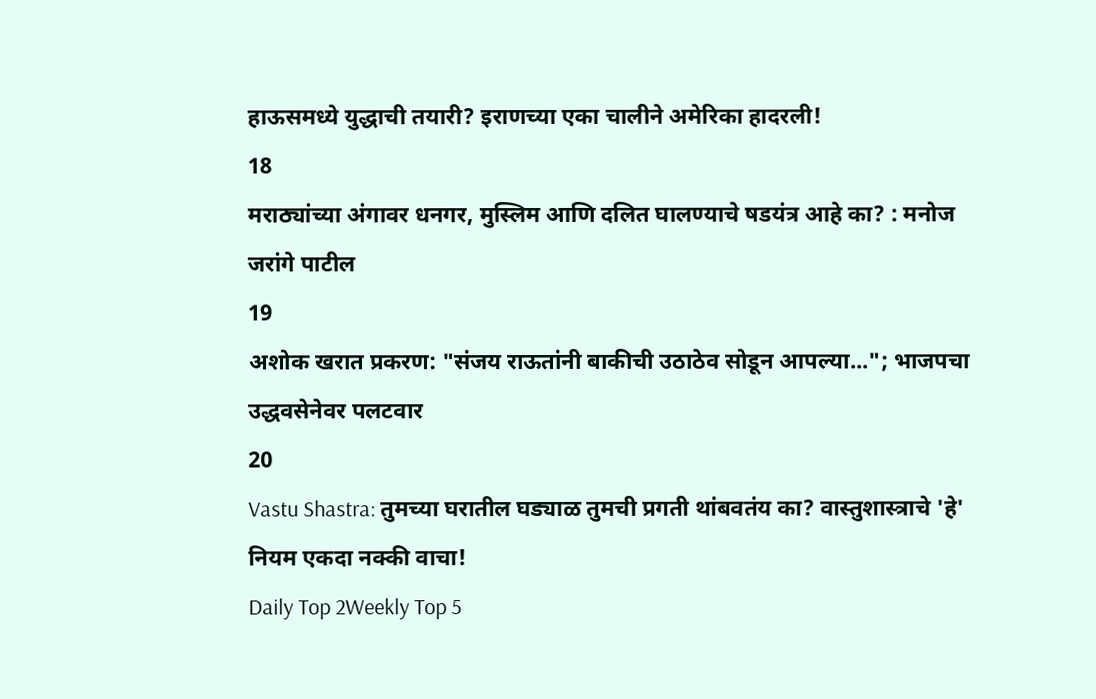हाऊसमध्ये युद्धाची तयारी? इराणच्या एका चालीने अमेरिका हादरली!
18
मराठ्यांच्या अंगावर धनगर, मुस्लिम आणि दलित घालण्याचे षडयंत्र आहे का? : मनोज जरांगे पाटील
19
अशोक खरात प्रकरण: "संजय राऊतांनी बाकीची उठाठेव सोडून आपल्या..."; भाजपचा उद्धवसेनेवर पलटवार
20
Vastu Shastra: तुमच्या घरातील घड्याळ तुमची प्रगती थांबवतंय का? वास्तुशास्त्राचे 'हे' नियम एकदा नक्की वाचा!
Daily Top 2Weekly Top 5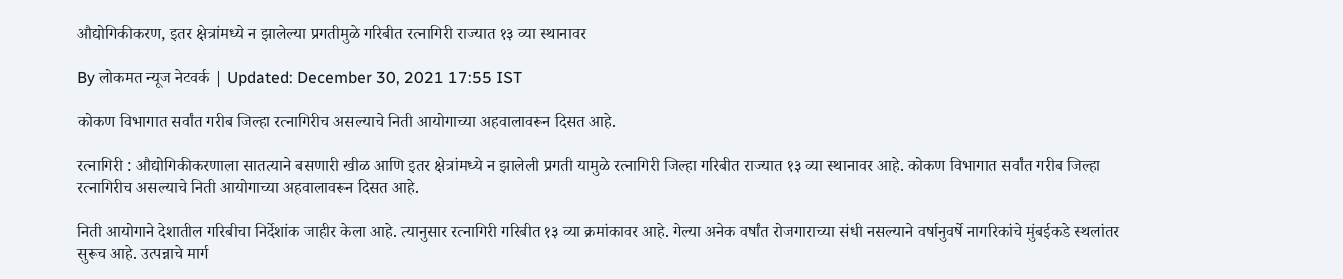औद्योगिकीकरण, इतर क्षेत्रांमध्ये न झालेल्या प्रगतीमुळे गरिबीत रत्नागिरी राज्यात १३ व्या स्थानावर

By लोकमत न्यूज नेटवर्क | Updated: December 30, 2021 17:55 IST

कोकण विभागात सर्वांत गरीब जिल्हा रत्नागिरीच असल्याचे निती आयोगाच्या अहवालावरून दिसत आहे.

रत्नागिरी : औद्योगिकीकरणाला सातत्याने बसणारी खीळ आणि इतर क्षेत्रांमध्ये न झालेली प्रगती यामुळे रत्नागिरी जिल्हा गरिबीत राज्यात १३ व्या स्थानावर आहे. कोकण विभागात सर्वांत गरीब जिल्हा रत्नागिरीच असल्याचे निती आयोगाच्या अहवालावरून दिसत आहे.

निती आयोगाने देशातील गरिबीचा निर्देशांक जाहीर केला आहे. त्यानुसार रत्नागिरी गरिबीत १३ व्या क्रमांकावर आहे. गेल्या अनेक वर्षांत रोजगाराच्या संधी नसल्याने वर्षानुवर्षे नागरिकांचे मुंबईकडे स्थलांतर सुरूच आहे. उत्पन्नाचे मार्ग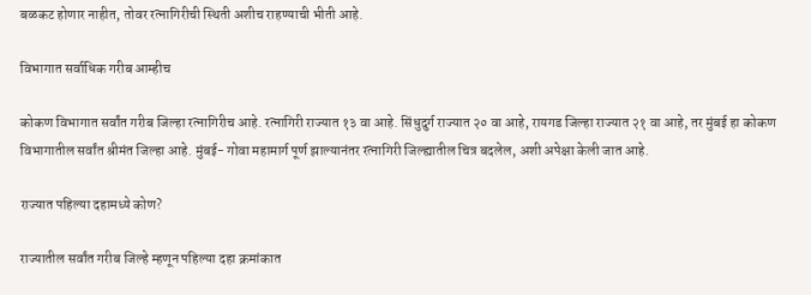बळकट होणार नाहीत, तोवर रत्नागिरीची स्थिती अशीच राहण्याची भीती आहे.

विभागात सर्वाधिक गरीब आम्हीच

कोकण विभागात सर्वांत गरीब जिल्हा रत्नागिरीच आहे. रत्नागिरी राज्यात १३ वा आहे. सिंधुदुर्ग राज्यात २० वा आहे, रायगड जिल्हा राज्यात २१ वा आहे, तर मुंबई हा कोकण विभागातील सर्वांत श्रीमंत जिल्हा आहे. मुंबई- गोवा महामार्ग पूर्ण झाल्यानंतर रत्नागिरी जिल्ह्यातील चित्र बदलेल, अशी अपेक्षा केली जात आहे.

राज्यात पहिल्या दहामध्ये कोण?

राज्यातील सर्वांत गरीब जिल्हे म्हणून पहिल्या दहा क्रमांकात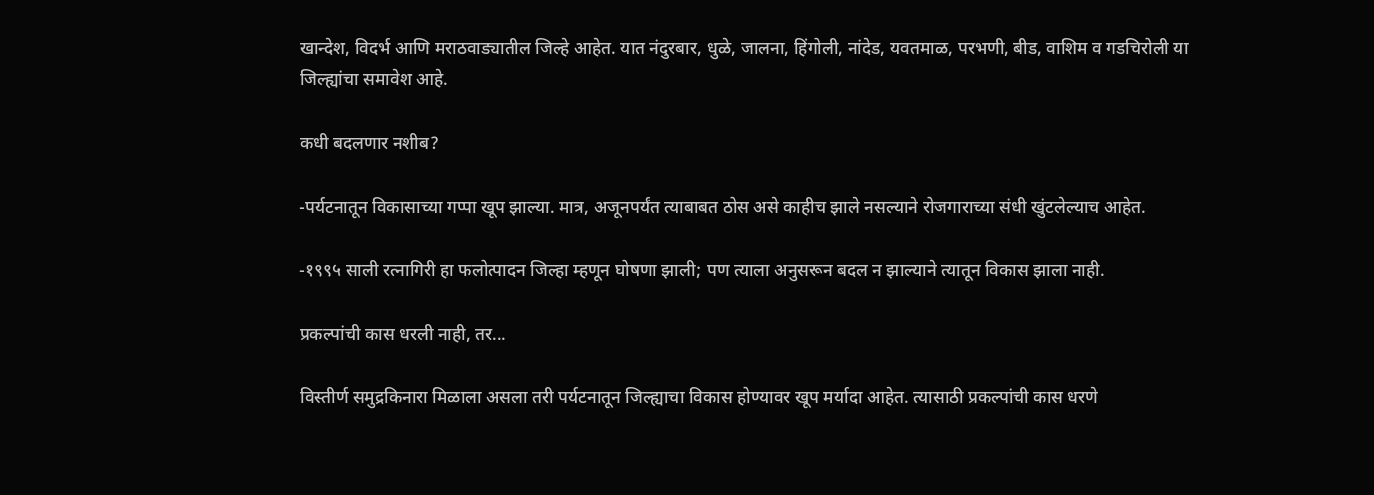खान्देश, विदर्भ आणि मराठवाड्यातील जिल्हे आहेत. यात नंदुरबार, धुळे, जालना, हिंगोली, नांदेड, यवतमाळ, परभणी, बीड, वाशिम व गडचिरोली या जिल्ह्यांचा समावेश आहे.

कधी बदलणार नशीब?

-पर्यटनातून विकासाच्या गप्पा खूप झाल्या. मात्र, अजूनपर्यंत त्याबाबत ठोस असे काहीच झाले नसल्याने रोजगाराच्या संधी खुंटलेल्याच आहेत.

-१९९५ साली रत्नागिरी हा फलोत्पादन जिल्हा म्हणून घोषणा झाली; पण त्याला अनुसरून बदल न झाल्याने त्यातून विकास झाला नाही.

प्रकल्पांची कास धरली नाही, तर...

विस्तीर्ण समुद्रकिनारा मिळाला असला तरी पर्यटनातून जिल्ह्याचा विकास होण्यावर खूप मर्यादा आहेत. त्यासाठी प्रकल्पांची कास धरणे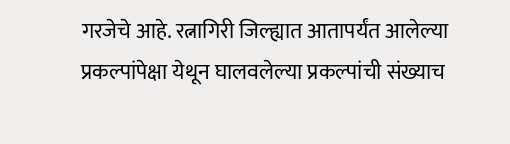गरजेचे आहे. रत्नागिरी जिल्ह्यात आतापर्यंत आलेल्या प्रकल्पांपेक्षा येथून घालवलेल्या प्रकल्पांची संख्याच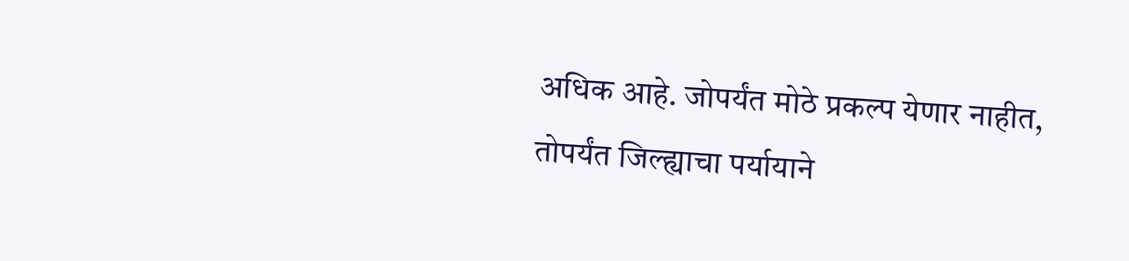अधिक आहे. जोपर्यंत मोठे प्रकल्प येणार नाहीत, तोपर्यंत जिल्ह्याचा पर्यायाने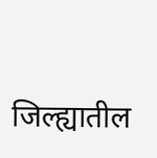जिल्ह्यातील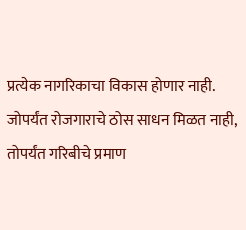प्रत्येक नागरिकाचा विकास होणार नाही. जोपर्यंत रोजगाराचे ठोस साधन मिळत नाही, तोपर्यंत गरिबीचे प्रमाण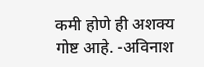कमी होणे ही अशक्य गोष्ट आहे. -अविनाश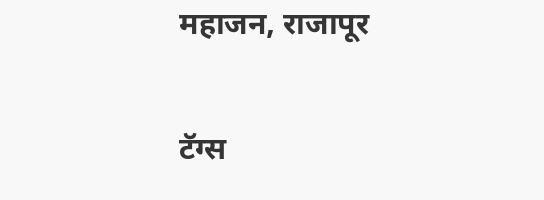महाजन, राजापूर

टॅग्स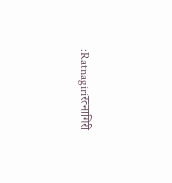:Ratnagiriरत्नागिरी